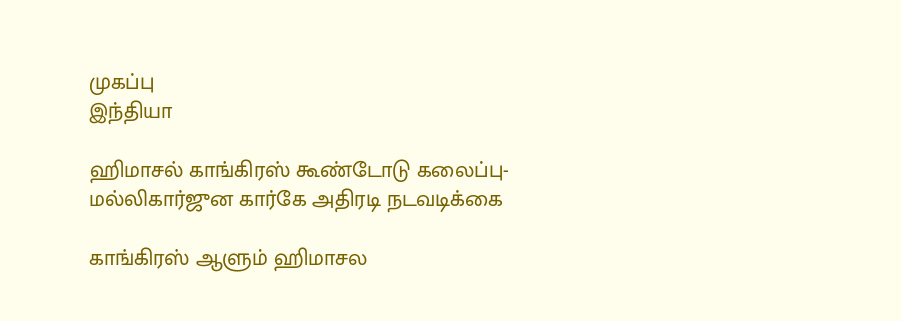முகப்பு
இந்தியா

ஹிமாசல் காங்கிரஸ் கூண்டோடு கலைப்பு- மல்லிகார்ஜுன கார்கே அதிரடி நடவடிக்கை

காங்கிரஸ் ஆளும் ஹிமாசல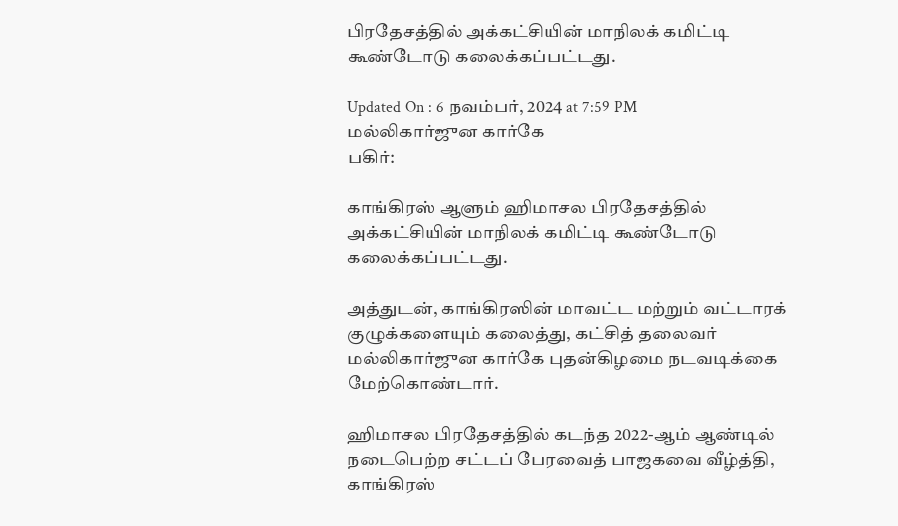பிரதேசத்தில் அக்கட்சியின் மாநிலக் கமிட்டி கூண்டோடு கலைக்கப்பட்டது.

Updated On : 6 நவம்பர், 2024 at 7:59 PM
மல்லிகார்ஜுன கார்கே
பகிர்:

காங்கிரஸ் ஆளும் ஹிமாசல பிரதேசத்தில் அக்கட்சியின் மாநிலக் கமிட்டி கூண்டோடு கலைக்கப்பட்டது.

அத்துடன், காங்கிரஸின் மாவட்ட மற்றும் வட்டாரக் குழுக்களையும் கலைத்து, கட்சித் தலைவர் மல்லிகார்ஜுன கார்கே புதன்கிழமை நடவடிக்கை மேற்கொண்டார்.

ஹிமாசல பிரதேசத்தில் கடந்த 2022-ஆம் ஆண்டில் நடைபெற்ற சட்டப் பேரவைத் பாஜகவை வீழ்த்தி, காங்கிரஸ்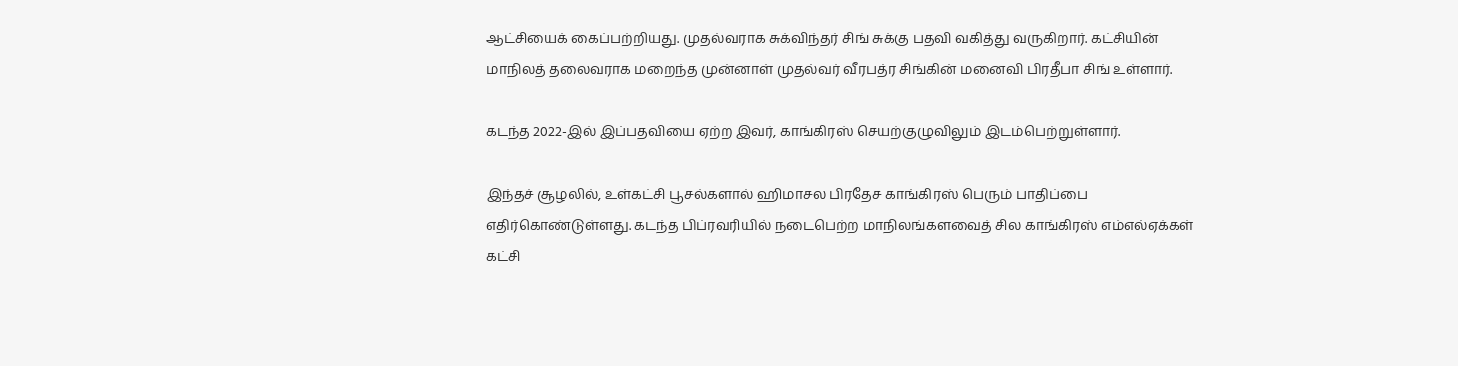ஆட்சியைக் கைப்பற்றியது. முதல்வராக சுக்விந்தர் சிங் சுக்கு பதவி வகித்து வருகிறார். கட்சியின் மாநிலத் தலைவராக மறைந்த முன்னாள் முதல்வர் வீரபத்ர சிங்கின் மனைவி பிரதீபா சிங் உள்ளார்.

கடந்த 2022-இல் இப்பதவியை ஏற்ற இவர், காங்கிரஸ் செயற்குழுவிலும் இடம்பெற்றுள்ளார்.

இந்தச் சூழலில், உள்கட்சி பூசல்களால் ஹிமாசல பிரதேச காங்கிரஸ் பெரும் பாதிப்பை எதிர்கொண்டுள்ளது. கடந்த பிப்ரவரியில் நடைபெற்ற மாநிலங்களவைத் சில காங்கிரஸ் எம்எல்ஏக்கள் கட்சி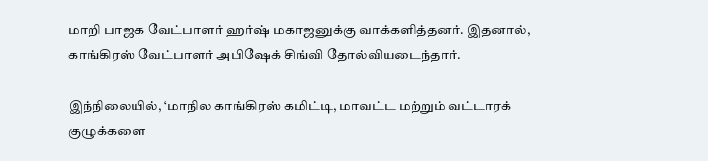மாறி பாஜக வேட்பாளர் ஹர்ஷ் மகாஜனுக்கு வாக்களித்தனர். இதனால், காங்கிரஸ் வேட்பாளர் அபிஷேக் சிங்வி தோல்வியடைந்தார்.

இந்நிலையில், ‘மாநில காங்கிரஸ் கமிட்டி, மாவட்ட மற்றும் வட்டாரக் குழுக்களை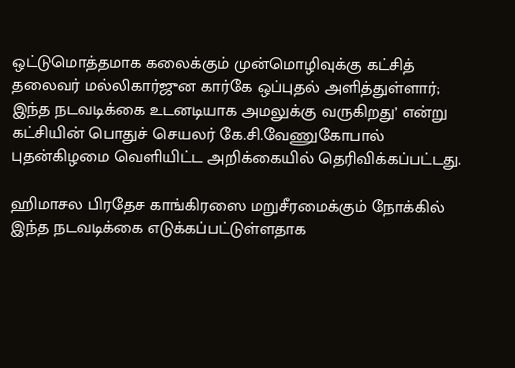ஒட்டுமொத்தமாக கலைக்கும் முன்மொழிவுக்கு கட்சித் தலைவர் மல்லிகார்ஜுன கார்கே ஒப்புதல் அளித்துள்ளார்; இந்த நடவடிக்கை உடனடியாக அமலுக்கு வருகிறது’ என்று கட்சியின் பொதுச் செயலர் கே.சி.வேணுகோபால் புதன்கிழமை வெளியிட்ட அறிக்கையில் தெரிவிக்கப்பட்டது.

ஹிமாசல பிரதேச காங்கிரஸை மறுசீரமைக்கும் நோக்கில் இந்த நடவடிக்கை எடுக்கப்பட்டுள்ளதாக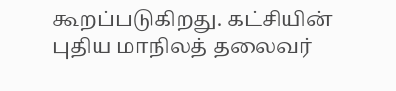கூறப்படுகிறது. கட்சியின் புதிய மாநிலத் தலைவர்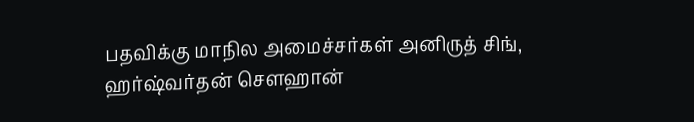பதவிக்கு மாநில அமைச்சர்கள் அனிருத் சிங், ஹர்ஷ்வர்தன் செளஹான்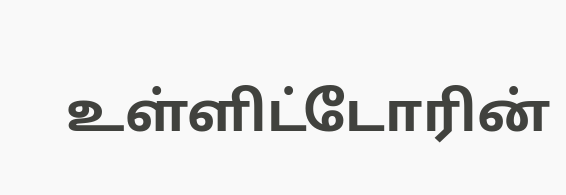உள்ளிட்டோரின்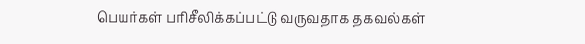பெயர்கள் பரிசீலிக்கப்பட்டு வருவதாக தகவல்கள்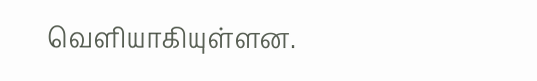வெளியாகியுள்ளன.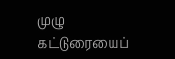முழு கட்டுரையைப்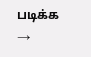படிக்க →